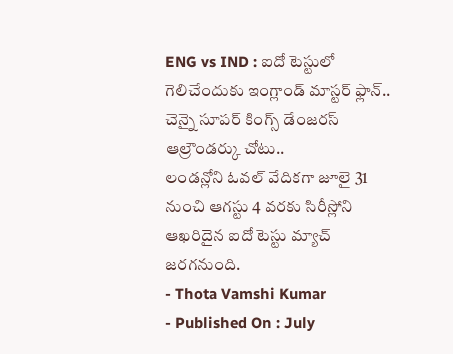ENG vs IND : ఐదో టెస్టులో గెలిచేందుకు ఇంగ్లాండ్ మాస్టర్ ఫ్లాన్.. చెన్నై సూపర్ కింగ్స్ డేంజరస్ ఆల్రౌండర్కు చోటు..
లండన్లోని ఓవల్ వేదికగా జూలై 31 నుంచి ఆగస్టు 4 వరకు సిరీస్లోని ఆఖరిదైన ఐదో టెస్టు మ్యాచ్ జరగనుంది.
- Thota Vamshi Kumar
- Published On : July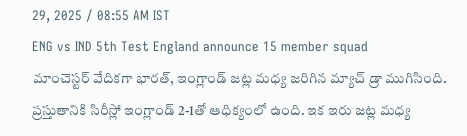29, 2025 / 08:55 AM IST
ENG vs IND 5th Test England announce 15 member squad
మాంచెస్టర్ వేదికగా భారత్, ఇంగ్లాండ్ జట్ల మధ్య జరిగిన మ్యాచ్ డ్రా ముగిసింది. ప్రస్తుతానికి సిరీస్లో ఇంగ్లాండ్ 2-1తో ఆధిక్యంలో ఉంది. ఇక ఇరు జట్ల మధ్య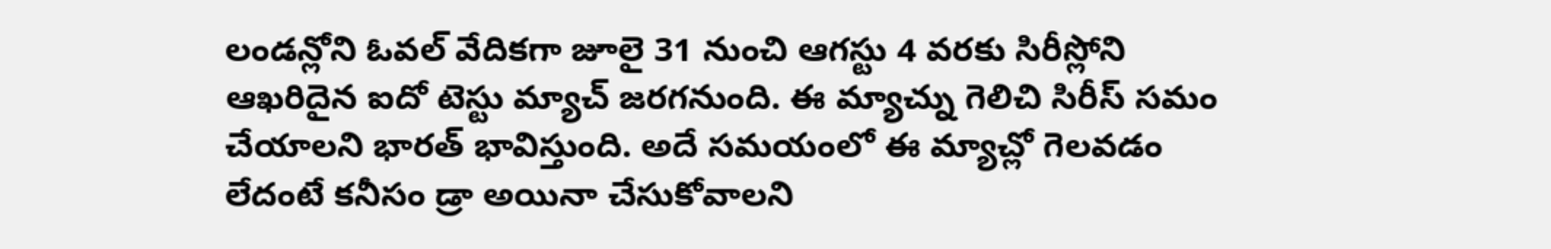లండన్లోని ఓవల్ వేదికగా జూలై 31 నుంచి ఆగస్టు 4 వరకు సిరీస్లోని ఆఖరిదైన ఐదో టెస్టు మ్యాచ్ జరగనుంది. ఈ మ్యాచ్ను గెలిచి సిరీస్ సమం చేయాలని భారత్ భావిస్తుంది. అదే సమయంలో ఈ మ్యాచ్లో గెలవడం లేదంటే కనీసం డ్రా అయినా చేసుకోవాలని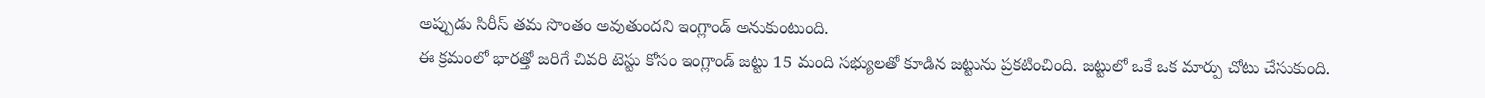అప్పుడు సిరీస్ తమ సొంతం అవుతుందని ఇంగ్లాండ్ అనుకుంటుంది.
ఈ క్రమంలో భారత్తో జరిగే చివరి టెస్టు కోసం ఇంగ్లాండ్ జట్టు 15 మంది సభ్యులతో కూడిన జట్టును ప్రకటించింది. జట్టులో ఒకే ఒక మార్పు చోటు చేసుకుంది.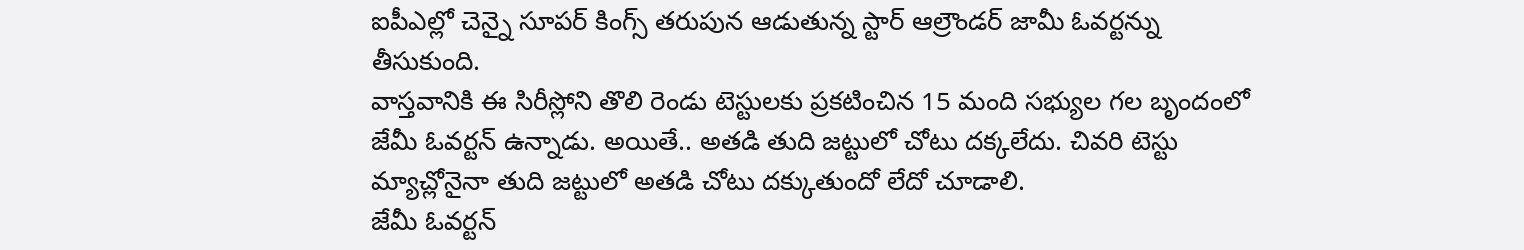ఐపీఎల్లో చెన్నై సూపర్ కింగ్స్ తరుపున ఆడుతున్న స్టార్ ఆల్రౌండర్ జామీ ఓవర్టన్ను తీసుకుంది.
వాస్తవానికి ఈ సిరీస్లోని తొలి రెండు టెస్టులకు ప్రకటించిన 15 మంది సభ్యుల గల బృందంలో జేమీ ఓవర్టన్ ఉన్నాడు. అయితే.. అతడి తుది జట్టులో చోటు దక్కలేదు. చివరి టెస్టు మ్యాచ్లోనైనా తుది జట్టులో అతడి చోటు దక్కుతుందో లేదో చూడాలి.
జేమీ ఓవర్టన్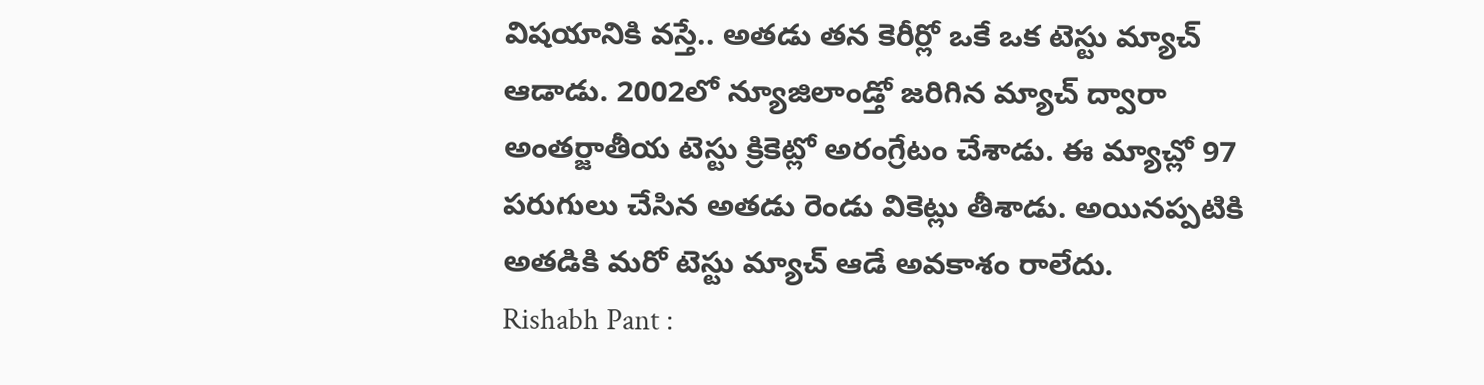విషయానికి వస్తే.. అతడు తన కెరీర్లో ఒకే ఒక టెస్టు మ్యాచ్ ఆడాడు. 2002లో న్యూజిలాండ్తో జరిగిన మ్యాచ్ ద్వారా అంతర్జాతీయ టెస్టు క్రికెట్లో అరంగ్రేటం చేశాడు. ఈ మ్యాచ్లో 97 పరుగులు చేసిన అతడు రెండు వికెట్లు తీశాడు. అయినప్పటికి అతడికి మరో టెస్టు మ్యాచ్ ఆడే అవకాశం రాలేదు.
Rishabh Pant :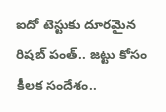ఐదో టెస్టుకు దూరమైన రిషబ్ పంత్.. జట్టు కోసం కీలక సందేశం..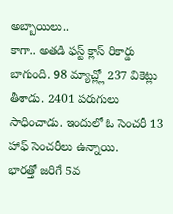అబ్బాయిలు..
కాగా.. అతడి ఫస్ట్ క్లాస్ రికార్డు బాగుంది. 98 మ్యాచ్ల్లో 237 వికెట్లు తీశాడు. 2401 పరుగులు సాధించాడు. ఇందులో ఓ సెంచరీ 13 హాఫ్ సెంచరీలు ఉన్నాయి.
భారత్తో జరిగే 5వ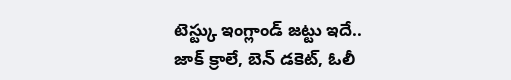టెస్ట్కు ఇంగ్లాండ్ జట్టు ఇదే..
జాక్ క్రాలే, బెన్ డకెట్, ఓలీ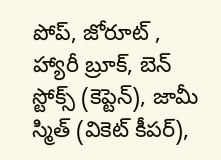పోప్, జోరూట్ , హ్యారీ బ్రూక్, బెన్ స్టోక్స్ (కెప్టెన్), జామీ స్మిత్ (వికెట్ కీపర్),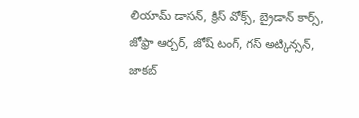లియామ్ డాసన్, క్రిస్ వోక్స్, బ్రైడాన్ కార్స్, జోఫ్రా ఆర్చర్, జోష్ టంగ్, గస్ అట్కిన్సన్, జాకబ్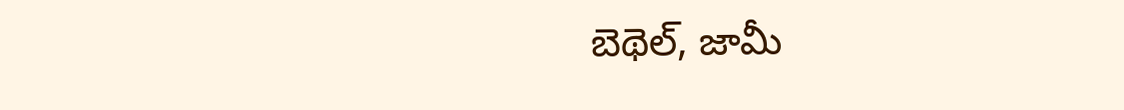బెథెల్, జామీ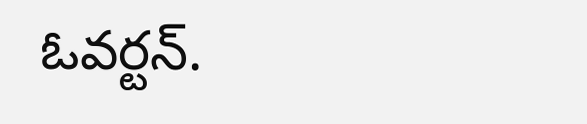ఓవర్టన్.